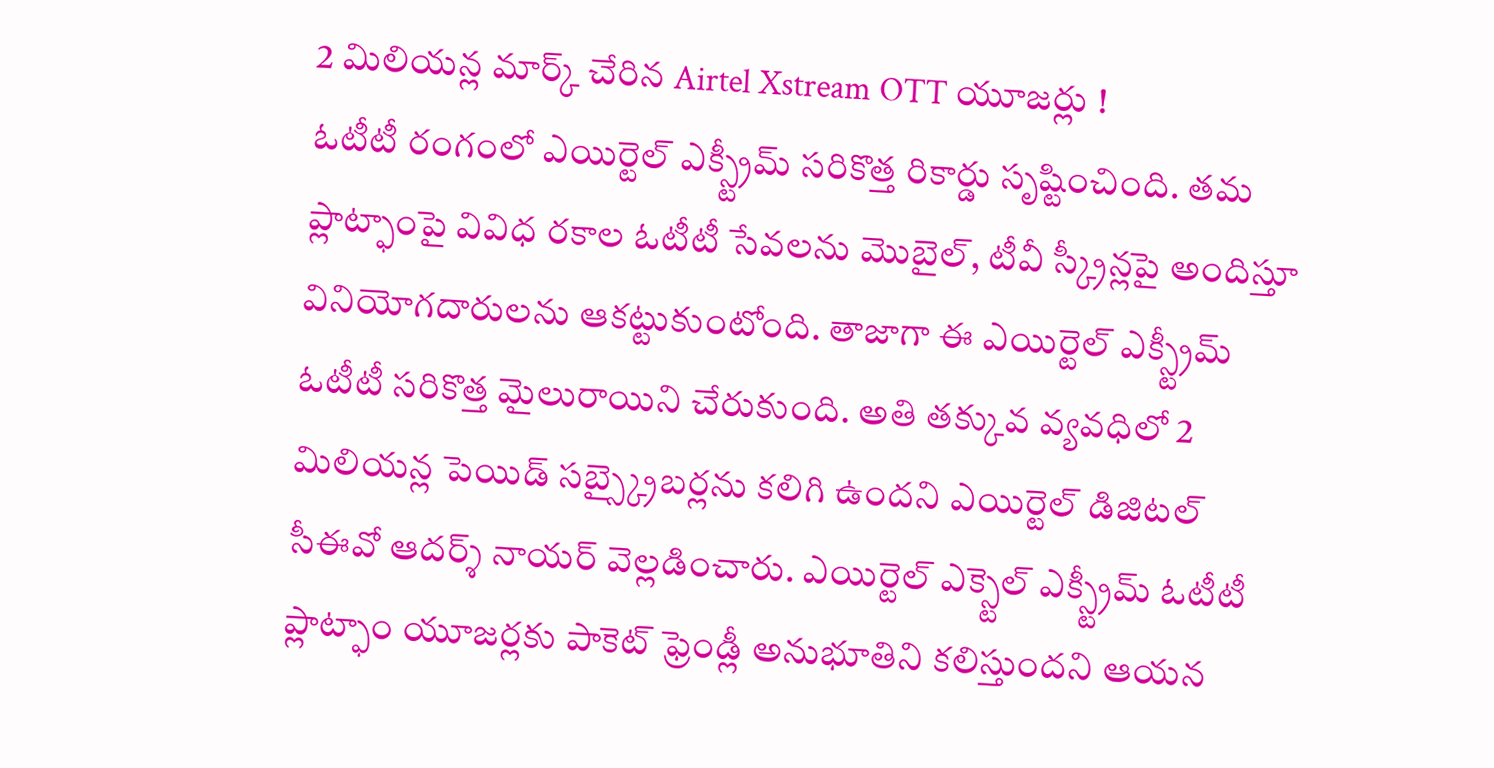2 మిలియన్ల మార్క్ చేరిన Airtel Xstream OTT యూజర్లు !
ఓటీటీ రంగంలో ఎయిర్టెల్ ఎక్స్ట్రీమ్ సరికొత్త రికార్డు సృష్టించింది. తమ ప్లాట్ఫాంపై వివిధ రకాల ఓటీటీ సేవలను మొబైల్, టీవీ స్క్రీన్లపై అందిస్తూ వినియోగదారులను ఆకట్టుకుంటోంది. తాజాగా ఈ ఎయిర్టెల్ ఎక్స్ట్రీమ్ ఓటీటీ సరికొత్త మైలురాయిని చేరుకుంది. అతి తక్కువ వ్యవధిలో 2 మిలియన్ల పెయిడ్ సబ్స్క్రైబర్లను కలిగి ఉందని ఎయిర్టెల్ డిజిటల్ సీఈవో ఆదర్శ్ నాయర్ వెల్లడించారు. ఎయిర్టెల్ ఎక్స్టెల్ ఎక్స్ట్రీమ్ ఓటీటీ ప్లాట్ఫాం యూజర్లకు పాకెట్ ఫ్రెండ్లీ అనుభూతిని కలిస్తుందని ఆయన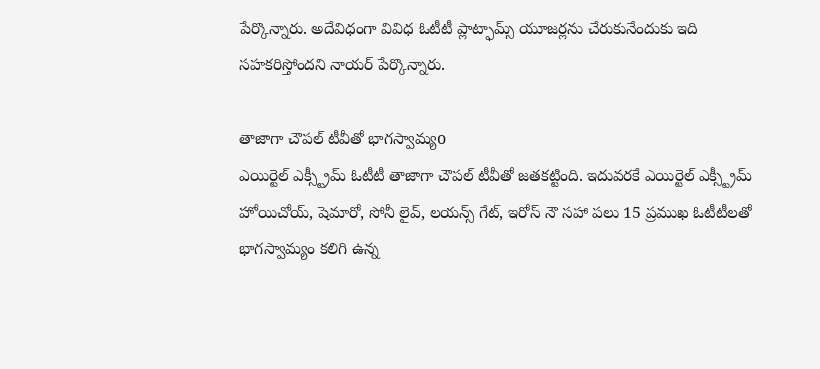పేర్కొన్నారు. అదేవిధంగా వివిధ ఓటీటీ ప్లాట్ఫామ్స్ యూజర్లను చేరుకునేందుకు ఇది సహకరిస్తోందని నాయర్ పేర్కొన్నారు.

తాజాగా చౌపల్ టీవీతో భాగస్వామ్యo
ఎయిర్టెల్ ఎక్స్ట్రీమ్ ఓటీటీ తాజాగా చౌపల్ టీవీతో జతకట్టింది. ఇదువరకే ఎయిర్టెల్ ఎక్స్ట్రీమ్ హోయిచోయ్, షెమారో, సోనీ లైవ్, లయన్స్ గేట్, ఇరోస్ నౌ సహా పలు 15 ప్రముఖ ఓటీటీలతో భాగస్వామ్యం కలిగి ఉన్న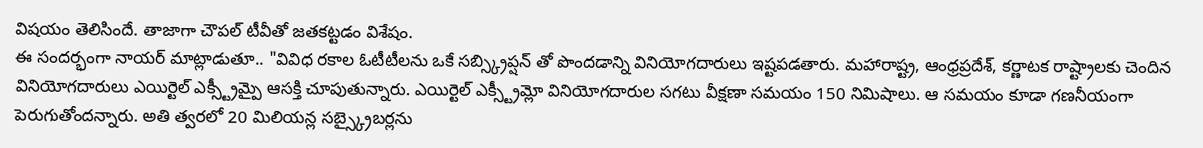విషయం తెలిసిందే. తాజాగా చౌపల్ టీవీతో జతకట్టడం విశేషం.
ఈ సందర్భంగా నాయర్ మాట్లాడుతూ.. "వివిధ రకాల ఓటీటీలను ఒకే సబ్స్క్రిప్షన్ తో పొందడాన్ని వినియోగదారులు ఇష్టపడతారు. మహారాష్ట్ర, ఆంధ్రప్రదేశ్, కర్ణాటక రాష్ట్రాలకు చెందిన వినియోగదారులు ఎయిర్టెల్ ఎక్స్ట్రీమ్పై ఆసక్తి చూపుతున్నారు. ఎయిర్టెల్ ఎక్స్ట్రీమ్లో వినియోగదారుల సగటు వీక్షణా సమయం 150 నిమిషాలు. ఆ సమయం కూడా గణనీయంగా పెరుగుతోందన్నారు. అతి త్వరలో 20 మిలియన్ల సబ్స్క్రైబర్లను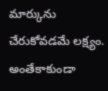మార్కును చేరుకోవడమే లక్ష్యం. అంతేకాకుండా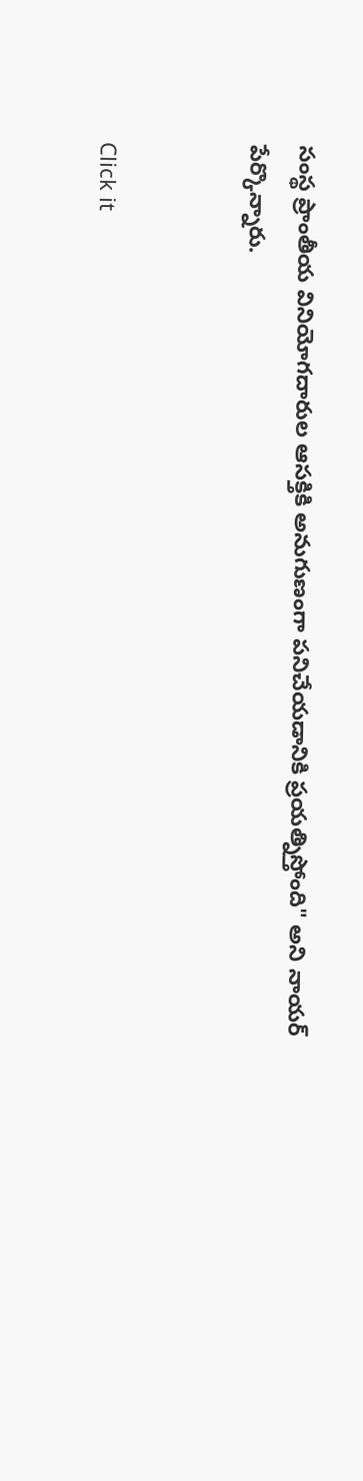సంస్థ ప్రాంతీయ వినియోగదారుల ఆసక్తికి అనుగుణంగా పనిచేయడానికి ప్రయత్నిస్తోంది" అని నాయర్ పేర్కొన్నారు.


Click it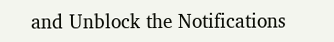and Unblock the Notifications